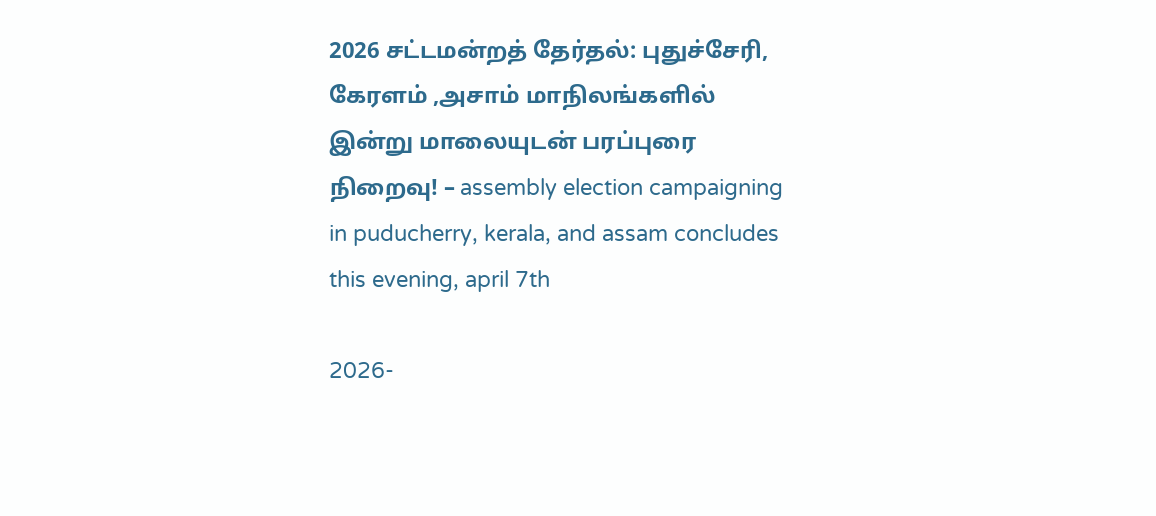2026 சட்டமன்றத் தேர்தல்: புதுச்சேரி, கேரளம் ,அசாம் மாநிலங்களில் இன்று மாலையுடன் பரப்புரை நிறைவு! – assembly election campaigning in puducherry, kerala, and assam concludes this evening, april 7th

2026-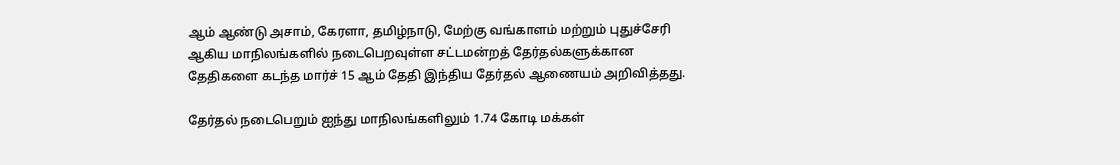ஆம் ஆண்டு அசாம், கேரளா, தமிழ்நாடு, மேற்கு வங்காளம் மற்றும் புதுச்சேரி ஆகிய மாநிலங்களில் நடைபெறவுள்ள சட்டமன்றத் தேர்தல்களுக்கான தேதிகளை கடந்த மார்ச் 15 ஆம் தேதி இந்திய தேர்தல் ஆணையம் அறிவித்தது.

தேர்தல் நடைபெறும் ஐந்து மாநிலங்களிலும் 1.74 கோடி மக்கள்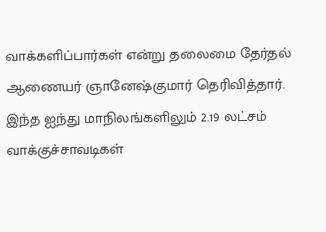வாக்களிப்பார்கள் என்று தலைமை தேர்தல் ஆணையர் ஞானேஷ்குமார் தெரிவித்தார். இந்த ஐந்து மாநிலங்களிலும் 2.19 லட்சம் வாக்குச்சாவடிகள்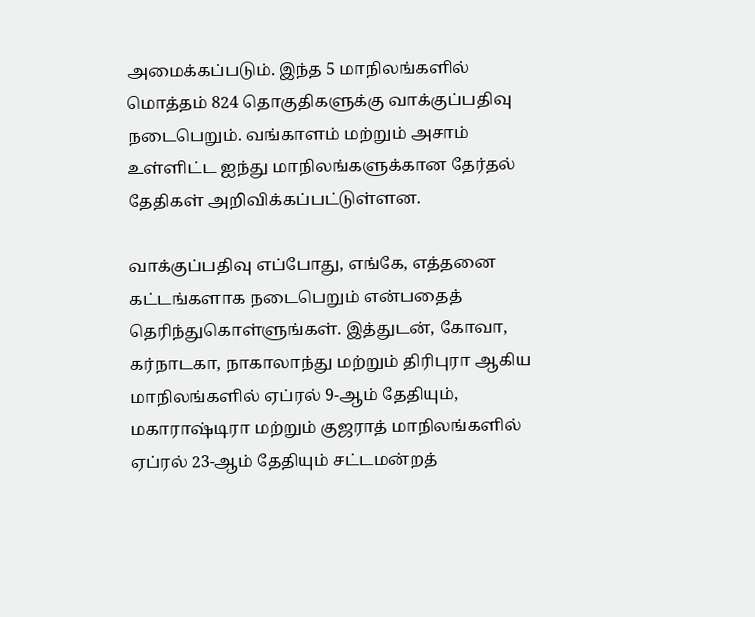அமைக்கப்படும். இந்த 5 மாநிலங்களில் மொத்தம் 824 தொகுதிகளுக்கு வாக்குப்பதிவு நடைபெறும். வங்காளம் மற்றும் அசாம் உள்ளிட்ட ஐந்து மாநிலங்களுக்கான தேர்தல் தேதிகள் அறிவிக்கப்பட்டுள்ளன.

வாக்குப்பதிவு எப்போது, எங்கே, எத்தனை கட்டங்களாக நடைபெறும் என்பதைத் தெரிந்துகொள்ளுங்கள். இத்துடன், கோவா, கர்நாடகா, நாகாலாந்து மற்றும் திரிபுரா ஆகிய மாநிலங்களில் ஏப்ரல் 9-ஆம் தேதியும், மகாராஷ்டிரா மற்றும் குஜராத் மாநிலங்களில் ஏப்ரல் 23-ஆம் தேதியும் சட்டமன்றத்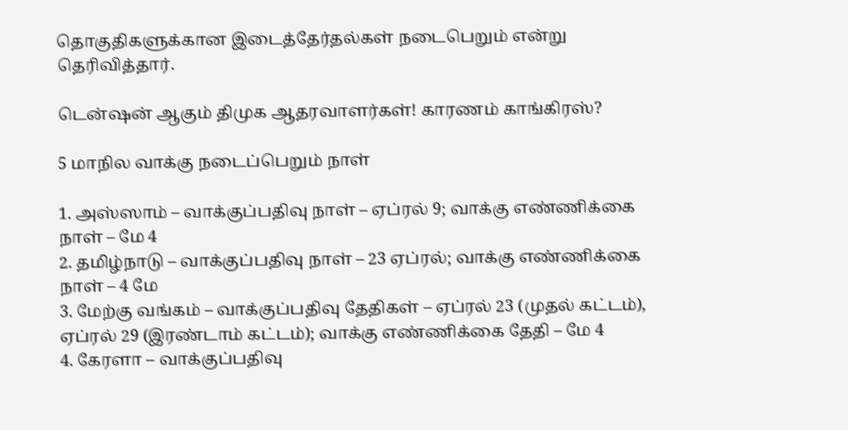தொகுதிகளுக்கான இடைத்தேர்தல்கள் நடைபெறும் என்று தெரிவித்தார்.

டென்ஷன் ஆகும் திமுக ஆதரவாளர்கள்! காரணம் காங்கிரஸ்?

5 மாநில வாக்கு நடைப்பெறும் நாள்

1. அஸ்ஸாம் – வாக்குப்பதிவு நாள் – ஏப்ரல் 9; வாக்கு எண்ணிக்கை நாள் – மே 4
2. தமிழ்நாடு – வாக்குப்பதிவு நாள் – 23 ஏப்ரல்; வாக்கு எண்ணிக்கை நாள் – 4 மே
3. மேற்கு வங்கம் – வாக்குப்பதிவு தேதிகள் – ஏப்ரல் 23 (முதல் கட்டம்), ஏப்ரல் 29 (இரண்டாம் கட்டம்); வாக்கு எண்ணிக்கை தேதி – மே 4
4. கேரளா – வாக்குப்பதிவு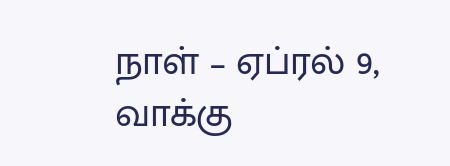நாள் – ஏப்ரல் 9, வாக்கு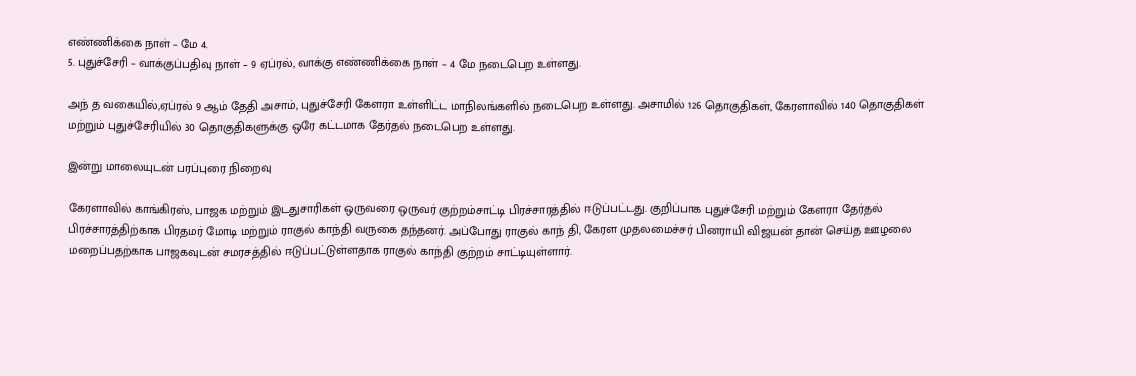எண்ணிக்கை நாள் – மே 4.
5. புதுச்சேரி – வாக்குப்பதிவு நாள் – 9 ஏப்ரல், வாக்கு எண்ணிக்கை நாள் – 4 மே நடைபெற உள்ளது.

அந் த வகையில்,ஏப்ரல் 9 ஆம் தேதி அசாம், புதுச்சேரி கேளரா உள்ளிட்ட மாநிலங்களில் நடைபெற உள்ளது. அசாமில் 126 தொகுதிகள், கேரளாவில் 140 தொகுதிகள் மற்றும் புதுச்சேரியில் 30 தொகுதிகளுக்கு ஒரே கட்டமாக தேர்தல் நடைபெற உள்ளது.

இன்று மாலையுடன் பரப்புரை நிறைவு

கேரளாவில் காங்கிரஸ், பாஜக மற்றும் இடதுசாரிகள் ஒருவரை ஒருவர் குற்றம்சாட்டி பிரச்சாரத்தில் ஈடுப்பட்டது. குறிப்பாக புதுச்சேரி மற்றும் கேளரா தேர்தல் பிரச்சாரத்திற்காக பிரதமர் மோடி மற்றும் ராகுல் காந்தி வருகை தந்தனர். அப்போது ராகுல் காந் தி, கேரள முதலமைச்சர் பினராயி விஜயன் தான் செய்த ஊழலை மறைப்பதற்காக பாஜகவுடன் சமரசத்தில் ஈடுப்பட்டுள்ளதாக ராகுல் காந்தி குற்றம் சாட்டியுள்ளார்.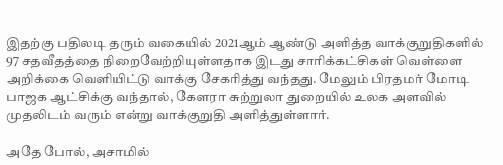இதற்கு பதிலடி தரும் வகையில் 2021ஆம் ஆண்டு அளித்த வாக்குறுதிகளில் 97 சதவீதத்தை நிறைவேற்றியுள்ளதாக இடது சாரிக்கட்சிகள் வெள்ளை அறிக்கை வெளியிட்டு வாக்கு சேகரித்து வந்தது. மேலும் பிரதமர் மோடி பாஜக ஆட்சிக்கு வந்தால், கேளரா சுற்றுலா துறையில் உலக அளவில் முதலிடம் வரும் என்று வாக்குறுதி அளித்துள்ளார்.

அதே போல், அசாமில்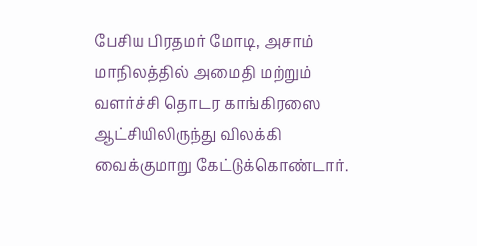பேசிய பிரதமர் மோடி, அசாம் மாநிலத்தில் அமைதி மற்றும் வளர்ச்சி தொடர காங்கிரஸை ஆட்சியிலிருந்து விலக்கி வைக்குமாறு கேட்டுக்கொண்டார்.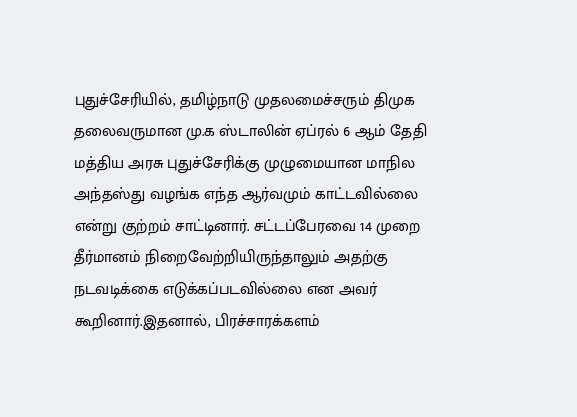புதுச்சேரியில், தமிழ்நாடு முதலமைச்சரும் திமுக தலைவருமான மு.க ஸ்டாலின் ஏப்ரல் 6 ஆம் தேதி மத்திய அரசு புதுச்சேரிக்கு முழுமையான மாநில அந்தஸ்து வழங்க எந்த ஆர்வமும் காட்டவில்லை என்று குற்றம் சாட்டினார். சட்டப்பேரவை 14 முறை தீர்மானம் நிறைவேற்றியிருந்தாலும் அதற்கு நடவடிக்கை எடுக்கப்படவில்லை என அவர் கூறினார்.இதனால், பிரச்சாரக்களம்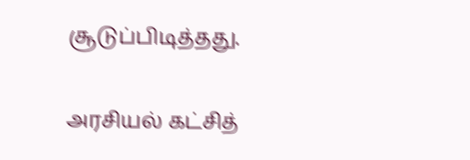சூடுப்பிடித்தது.

அரசியல் கட்சித்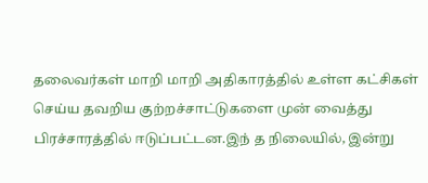தலைவர்கள் மாறி மாறி அதிகாரத்தில் உள்ள கட்சிகள் செய்ய தவறிய குற்றச்சாட்டுகளை முன் வைத்து பிரச்சாரத்தில் ஈடுப்பட்டன.இந் த நிலையில், இன்று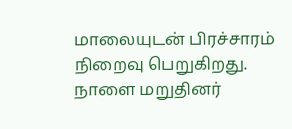மாலையுடன் பிரச்சாரம் நிறைவு பெறுகிறது. நாளை மறுதினர்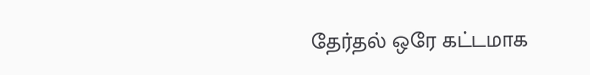தேர்தல் ஒரே கட்டமாக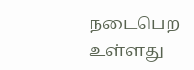நடைபெற உள்ளது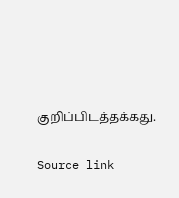குறிப்பிடத்தக்கது.

Source link